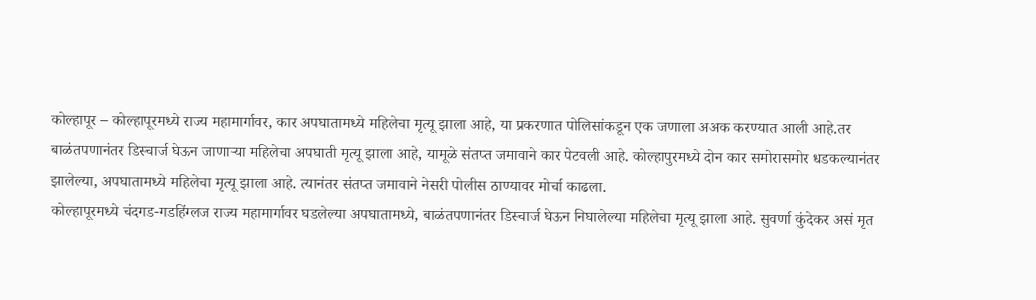कोल्हापूर – कोल्हापूरमध्ये राज्य महामार्गावर, कार अपघातामध्ये महिलेचा मृत्यू झाला आहे, या प्रकरणात पोलिसांकडून एक जणाला अअक करण्यात आली आहे.तर बाळंतपणानंतर डिस्चार्ज घेऊन जाणाऱ्या महिलेचा अपघाती मृत्यू झाला आहे, यामूळे संतप्त जमावाने कार पेटवली आहे. कोल्हापुरमध्ये दोन कार समोरासमोर धडकल्यानंतर झालेल्या, अपघातामध्ये महिलेचा मृत्यू झाला आहे. त्यानंतर संतप्त जमावाने नेसरी पोलीस ठाण्यावर मोर्चा काढला.
कोल्हापूरमध्ये चंदगड-गडहिंग्लज राज्य महामार्गावर घडलेल्या अपघातामध्ये, बाळंतपणानंतर डिस्चार्ज घेऊन निघालेल्या महिलेचा मृत्यू झाला आहे. सुवर्णा कुंदेकर असं मृत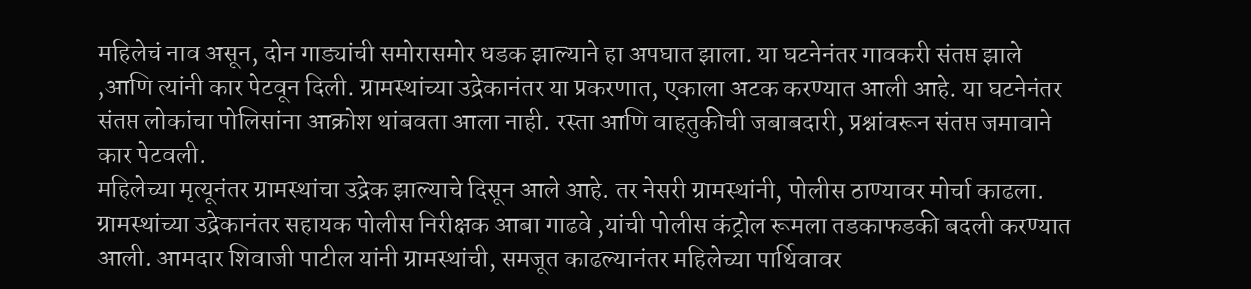महिलेचं नाव असून, दोन गाड्यांची समोरासमोर धडक झाल्याने हा अपघात झाला. या घटनेनंतर गावकरी संतप्त झाले ,आणि त्यांनी कार पेटवून दिली. ग्रामस्थांच्या उद्रेकानंतर या प्रकरणात, एकाला अटक करण्यात आली आहे. या घटनेनंतर संतप्त लोकांचा पोलिसांना आक्रोश थांबवता आला नाही. रस्ता आणि वाहतुकीची जबाबदारी, प्रश्नांवरून संतप्त जमावाने कार पेटवली.
महिलेच्या मृत्यूनंतर ग्रामस्थांचा उद्रेक झाल्याचे दिसून आले आहे. तर नेसरी ग्रामस्थांनी, पोलीस ठाण्यावर मोर्चा काढला. ग्रामस्थांच्या उद्रेकानंतर सहायक पोलीस निरीक्षक आबा गाढवे ,यांची पोलीस कंट्रोल रूमला तडकाफडकी बदली करण्यात आली. आमदार शिवाजी पाटील यांनी ग्रामस्थांची, समजूत काढल्यानंतर महिलेच्या पार्थिवावर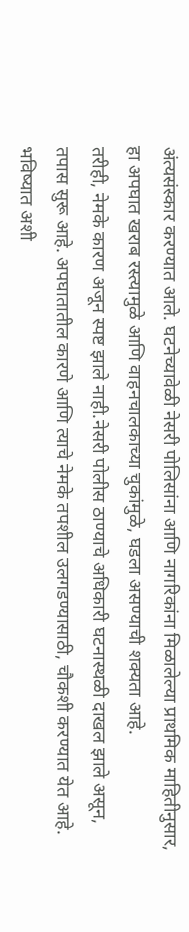अंत्यसंस्कार करण्यात आले. घटनेच्यावेळी नेसरी पोलिसांना आणि नागरिकांना मिळालेल्या प्राथमिक माहितीनुसार, हा अपघात खराब रस्त्यामुळे आणि वाहनचालकाच्या चुकांमुळे, घडला असण्याची शक्यता आहे.
तरीही, नेमके कारण अजून स्पष्ट झाले नाही.नेसरी पोलीस ठाण्याचे अधिकारी घटनास्थळी दाखल झाले असून, तपास सुरू आहे. अपघातातील कारणे आणि त्याचे नेमके तपशील उलगडण्यासाठी, चौकशी करण्यात येत आहे. भविष्यात अशी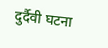दुर्दैवी घटना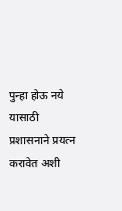पुन्हा होऊ नये यासाठी प्रशासनाने प्रयत्न करावेत अशी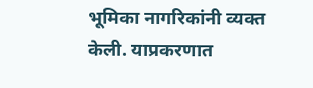भूमिका नागरिकांनी व्यक्त केली. याप्रकरणात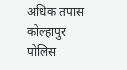अधिक तपास कोल्हापुर पोलिस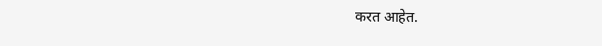करत आहेत.